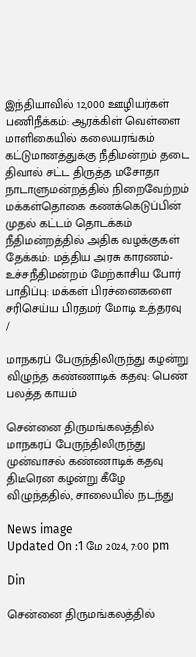இந்தியாவில் 12,000 ஊழியர்கள் பணிநீக்கம்: ஆரக்கிள் வெள்ளை மாளிகையில் கலையரங்கம் கட்டுமானத்துக்கு நீதிமன்றம் தடை திவால் சட்ட திருத்த மசோதா நாடாளுமன்றத்தில் நிறைவேற்றம் மக்கள்தொகை கணக்கெடுப்பின் முதல் கட்டம் தொடக்கம் நீதிமன்றத்தில் அதிக வழக்குகள் தேக்கம்: மத்திய அரசு காரணம்-உச்சநீதிமன்றம் மேற்காசிய போர் பாதிப்பு: மக்கள் பிரச்னைகளை சரிசெய்ய பிரதமர் மோடி உத்தரவு
/

மாநகரப் பேருந்திலிருந்து கழன்று விழுந்த கண்ணாடிக் கதவு: பெண் பலத்த காயம்

சென்னை திருமங்கலத்தில் மாநகரப் பேருந்திலிருந்து முன்வாசல் கண்ணாடிக் கதவு திடீரென கழன்று கீழே விழுந்ததில், சாலையில் நடந்து

News image
Updated On :1 மே 2024, 7:00 pm

Din

சென்னை திருமங்கலத்தில்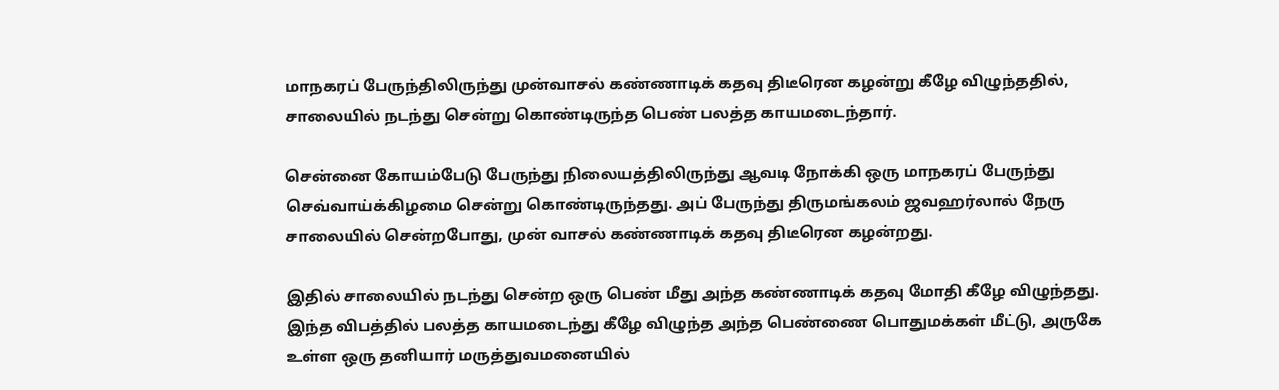மாநகரப் பேருந்திலிருந்து முன்வாசல் கண்ணாடிக் கதவு திடீரென கழன்று கீழே விழுந்ததில், சாலையில் நடந்து சென்று கொண்டிருந்த பெண் பலத்த காயமடைந்தார்.

சென்னை கோயம்பேடு பேருந்து நிலையத்திலிருந்து ஆவடி நோக்கி ஒரு மாநகரப் பேருந்து செவ்வாய்க்கிழமை சென்று கொண்டிருந்தது. அப் பேருந்து திருமங்கலம் ஜவஹர்லால் நேரு சாலையில் சென்றபோது, முன் வாசல் கண்ணாடிக் கதவு திடீரென கழன்றது.

இதில் சாலையில் நடந்து சென்ற ஒரு பெண் மீது அந்த கண்ணாடிக் கதவு மோதி கீழே விழுந்தது. இந்த விபத்தில் பலத்த காயமடைந்து கீழே விழுந்த அந்த பெண்ணை பொதுமக்கள் மீட்டு, அருகே உள்ள ஒரு தனியார் மருத்துவமனையில்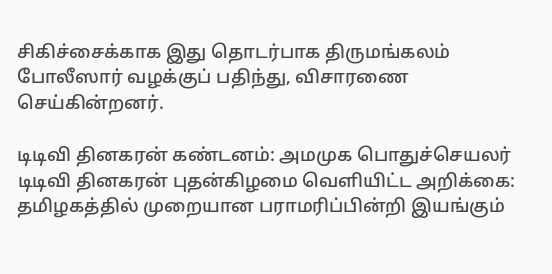சிகிச்சைக்காக இது தொடர்பாக திருமங்கலம் போலீஸார் வழக்குப் பதிந்து, விசாரணை செய்கின்றனர்.

டிடிவி தினகரன் கண்டனம்: அமமுக பொதுச்செயலர் டிடிவி தினகரன் புதன்கிழமை வெளியிட்ட அறிக்கை: தமிழகத்தில் முறையான பராமரிப்பின்றி இயங்கும்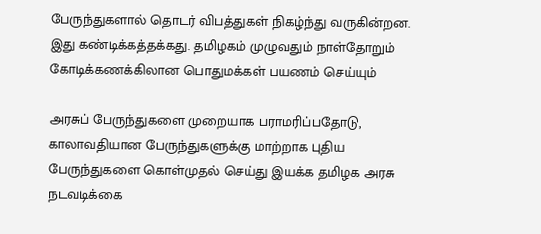பேருந்துகளால் தொடர் விபத்துகள் நிகழ்ந்து வருகின்றன. இது கண்டிக்கத்தக்கது. தமிழகம் முழுவதும் நாள்தோறும் கோடிக்கணக்கிலான பொதுமக்கள் பயணம் செய்யும்

அரசுப் பேருந்துகளை முறையாக பராமரிப்பதோடு, காலாவதியான பேருந்துகளுக்கு மாற்றாக புதிய பேருந்துகளை கொள்முதல் செய்து இயக்க தமிழக அரசு நடவடிக்கை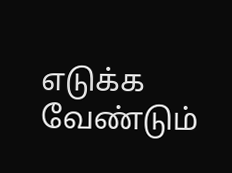எடுக்க வேண்டும்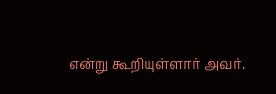என்று கூறியுள்ளார் அவர்.